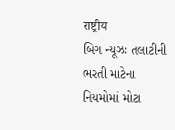राष्ट्रीय
બિગ ન્યૂઝઃ તલાટીની ભરતી માટેના નિયમોમાં મોટા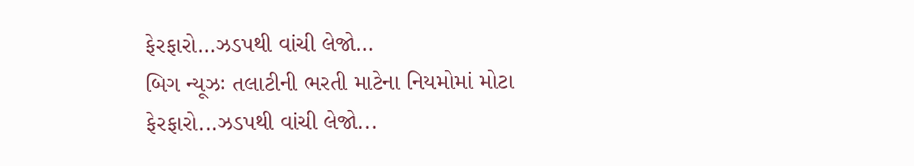ફેરફારો…ઝડપથી વાંચી લેજો…
બિગ ન્યૂઝઃ તલાટીની ભરતી માટેના નિયમોમાં મોટા ફેરફારો...ઝડપથી વાંચી લેજો...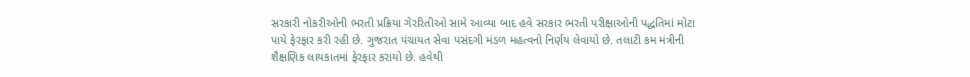સરકારી નોકરીઓની ભરતી પ્રક્રિયા ગેરરિતીઓ સામે આવ્યા બાદ હવે સરકાર ભરતી પરીક્ષાઓની પદ્ધતિમાં મોટા પાયે ફેરફાર કરી રહી છે. ગુજરાત પંચાયત સેવા પસંદગી મંડળ મહત્વનો નિર્ણય લેવાયો છે. તલાટી કમ મંત્રીની શૈક્ષણિક લાયકાતમાં ફેરફાર કરાયો છે. હવેથી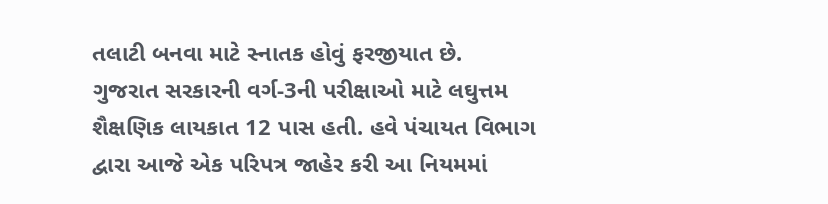તલાટી બનવા માટે સ્નાતક હોવું ફરજીયાત છે.
ગુજરાત સરકારની વર્ગ-3ની પરીક્ષાઓ માટે લઘુત્તમ શૈક્ષણિક લાયકાત 12 પાસ હતી. હવે પંચાયત વિભાગ દ્વારા આજે એક પરિપત્ર જાહેર કરી આ નિયમમાં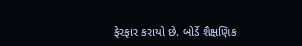ફેરફાર કરાયો છે. બોર્ડે શૈક્ષણિક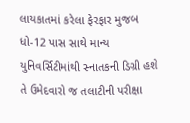લાયકાતમાં કરેલા ફેરફાર મુજબ ધો-12 પાસ સાથે માન્ય યુનિવર્સિટીમાંથી સ્નાતકની ડિગ્રી હશે તે ઉમેદવારો જ તલાટીની પરીક્ષા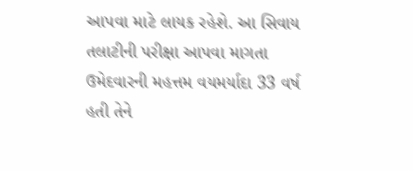આપવા માટે લાયક રહેશે. આ સિવાય તલાટીની પરીક્ષા આપવા માગતા ઉમેદવારની મહત્તમ વયમર્યાદા 33 વર્ષ હતી તેને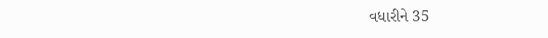વધારીને 35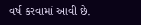વર્ષ કરવામાં આવી છે.